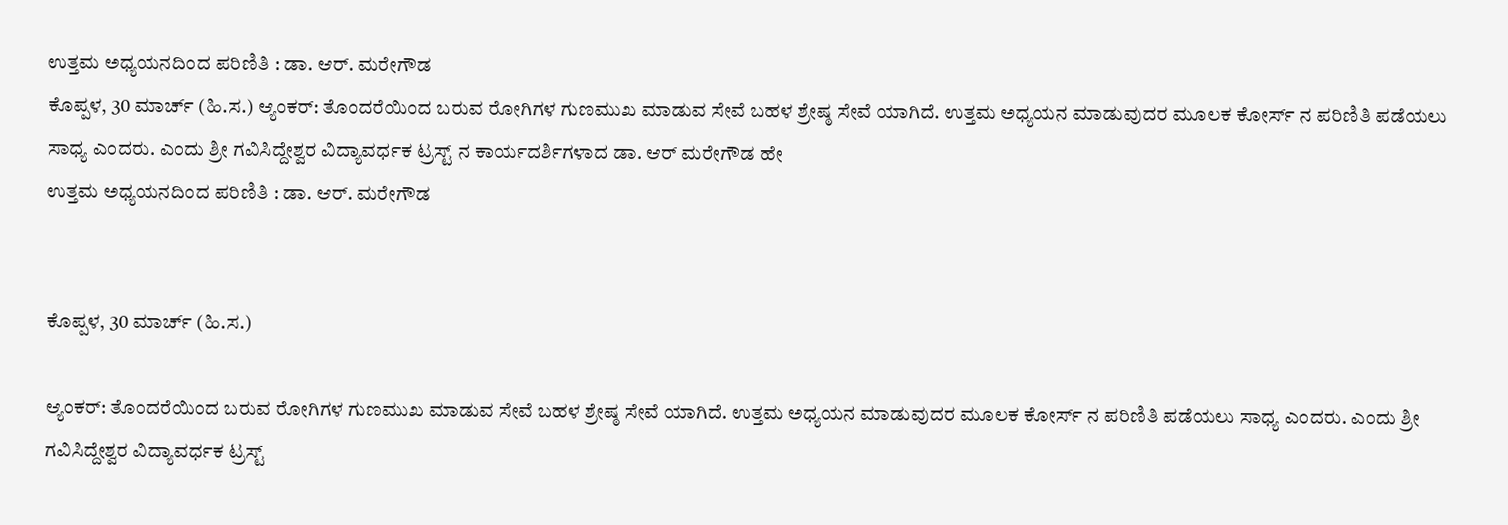ಉತ್ತಮ ಅಧ್ಯಯನದಿಂದ ಪರಿಣಿತಿ : ಡಾ. ಆರ್. ಮರೇಗೌಡ
ಕೊಪ್ಪಳ, 30 ಮಾರ್ಚ್ (ಹಿ.ಸ.) ಆ್ಯಂಕರ್: ತೊಂದರೆಯಿಂದ ಬರುವ ರೋಗಿಗಳ ಗುಣಮುಖ ಮಾಡುವ ಸೇವೆ ಬಹಳ ಶ್ರೇಷ್ಠ ಸೇವೆ ಯಾಗಿದೆ. ಉತ್ತಮ ಅಧ್ಯಯನ ಮಾಡುವುದರ ಮೂಲಕ ಕೋರ್ಸ್ ನ ಪರಿಣಿತಿ ಪಡೆಯಲು ಸಾಧ್ಯ ಎಂದರು. ಎಂದು ಶ್ರೀ ಗವಿಸಿದ್ದೇಶ್ವರ ವಿದ್ಯಾವರ್ಧಕ ಟ್ರಸ್ಟ್ ನ ಕಾರ್ಯದರ್ಶಿಗಳಾದ ಡಾ. ಆರ್ ಮರೇಗೌಡ ಹೇ
ಉತ್ತಮ ಅಧ್ಯಯನದಿಂದ ಪರಿಣಿತಿ : ಡಾ. ಆರ್. ಮರೇಗೌಡ


ಕೊಪ್ಪಳ, 30 ಮಾರ್ಚ್ (ಹಿ.ಸ.)

ಆ್ಯಂಕರ್: ತೊಂದರೆಯಿಂದ ಬರುವ ರೋಗಿಗಳ ಗುಣಮುಖ ಮಾಡುವ ಸೇವೆ ಬಹಳ ಶ್ರೇಷ್ಠ ಸೇವೆ ಯಾಗಿದೆ. ಉತ್ತಮ ಅಧ್ಯಯನ ಮಾಡುವುದರ ಮೂಲಕ ಕೋರ್ಸ್ ನ ಪರಿಣಿತಿ ಪಡೆಯಲು ಸಾಧ್ಯ ಎಂದರು. ಎಂದು ಶ್ರೀ ಗವಿಸಿದ್ದೇಶ್ವರ ವಿದ್ಯಾವರ್ಧಕ ಟ್ರಸ್ಟ್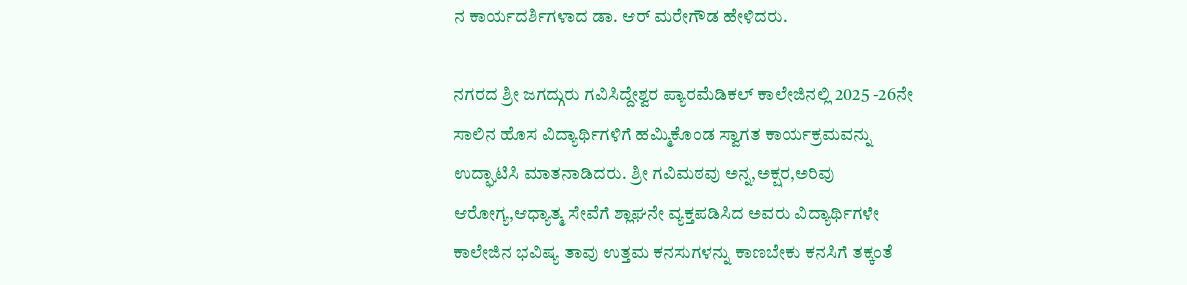ನ ಕಾರ್ಯದರ್ಶಿಗಳಾದ ಡಾ. ಆರ್ ಮರೇಗೌಡ ಹೇಳಿದರು.

ನಗರದ ಶ್ರೀ ಜಗದ್ಗುರು ಗವಿಸಿದ್ದೇಶ್ವರ ಪ್ಯಾರಮೆಡಿಕಲ್ ಕಾಲೇಜಿನಲ್ಲಿ 2025 -26ನೇ ಸಾಲಿನ ಹೊಸ ವಿದ್ಯಾರ್ಥಿಗಳಿಗೆ ಹಮ್ಮಿಕೊಂಡ ಸ್ವಾಗತ ಕಾರ್ಯಕ್ರಮವನ್ನು ಉದ್ಘಾಟಿಸಿ ಮಾತನಾಡಿದರು. ಶ್ರೀ ಗವಿಮಠವು ಅನ್ನ,ಅಕ್ಷರ,ಅರಿವು ಆರೋಗ್ಯ,ಆಧ್ಯಾತ್ಮ ಸೇವೆಗೆ ಶ್ಲಾಘನೇ ವ್ಯಕ್ತಪಡಿಸಿದ ಅವರು ವಿದ್ಯಾರ್ಥಿಗಳೇ ಕಾಲೇಜಿನ ಭವಿಷ್ಯ ತಾವು ಉತ್ತಮ ಕನಸುಗಳನ್ನು ಕಾಣಬೇಕು ಕನಸಿಗೆ ತಕ್ಕಂತೆ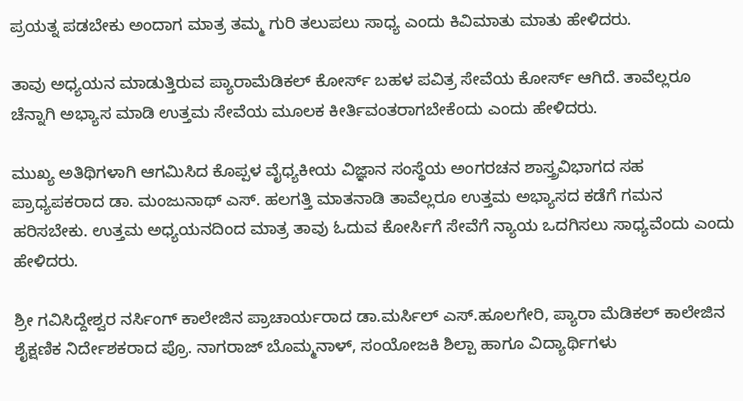ಪ್ರಯತ್ನ ಪಡಬೇಕು ಅಂದಾಗ ಮಾತ್ರ ತಮ್ಮ ಗುರಿ ತಲುಪಲು ಸಾಧ್ಯ ಎಂದು ಕಿವಿಮಾತು ಮಾತು ಹೇಳಿದರು.

ತಾವು ಅಧ್ಯಯನ ಮಾಡುತ್ತಿರುವ ಪ್ಯಾರಾಮೆಡಿಕಲ್ ಕೋರ್ಸ್ ಬಹಳ ಪವಿತ್ರ ಸೇವೆಯ ಕೋರ್ಸ್ ಆಗಿದೆ. ತಾವೆಲ್ಲರೂ ಚೆನ್ನಾಗಿ ಅಭ್ಯಾಸ ಮಾಡಿ ಉತ್ತಮ ಸೇವೆಯ ಮೂಲಕ ಕೀರ್ತಿವಂತರಾಗಬೇಕೆಂದು ಎಂದು ಹೇಳಿದರು.

ಮುಖ್ಯ ಅತಿಥಿಗಳಾಗಿ ಆಗಮಿಸಿದ ಕೊಪ್ಪಳ ವೈಧ್ಯಕೀಯ ವಿಜ್ಞಾನ ಸಂಸ್ಥೆಯ ಅಂಗರಚನ ಶಾಸ್ತ್ರವಿಭಾಗದ ಸಹ ಪ್ರಾಧ್ಯಪಕರಾದ ಡಾ. ಮಂಜುನಾಥ್ ಎಸ್. ಹಲಗತ್ತಿ ಮಾತನಾಡಿ ತಾವೆಲ್ಲರೂ ಉತ್ತಮ ಅಭ್ಯಾಸದ ಕಡೆಗೆ ಗಮನ ಹರಿಸಬೇಕು. ಉತ್ತಮ ಅಧ್ಯಯನದಿಂದ ಮಾತ್ರ ತಾವು ಓದುವ ಕೋರ್ಸಿಗೆ ಸೇವೆಗೆ ನ್ಯಾಯ ಒದಗಿಸಲು ಸಾಧ್ಯವೆಂದು ಎಂದು ಹೇಳಿದರು.

ಶ್ರೀ ಗವಿಸಿದ್ದೇಶ್ವರ ನರ್ಸಿಂಗ್ ಕಾಲೇಜಿನ ಪ್ರಾಚಾರ್ಯರಾದ ಡಾ.ಮರ್ಸಿಲ್ ಎಸ್.ಹೂಲಗೇರಿ, ಪ್ಯಾರಾ ಮೆಡಿಕಲ್ ಕಾಲೇಜಿನ ಶೈಕ್ಷಣಿಕ ನಿರ್ದೇಶಕರಾದ ಪ್ರೊ. ನಾಗರಾಜ್ ಬೊಮ್ಮನಾಳ್, ಸಂಯೋಜಕಿ ಶಿಲ್ಪಾ ಹಾಗೂ ವಿದ್ಯಾರ್ಥಿಗಳು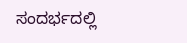ಸಂದರ್ಭದಲ್ಲಿ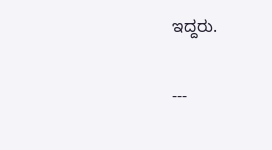ಇದ್ದರು.

---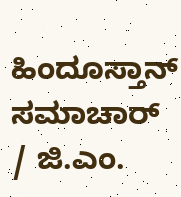ಹಿಂದೂಸ್ತಾನ್ ಸಮಾಚಾರ್ / ಜಿ.ಎಂ.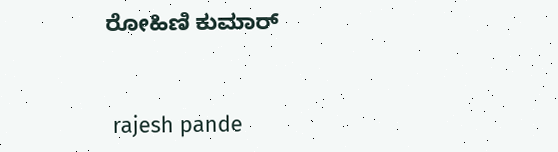ರೋಹಿಣಿ ಕುಮಾರ್


 rajesh pande